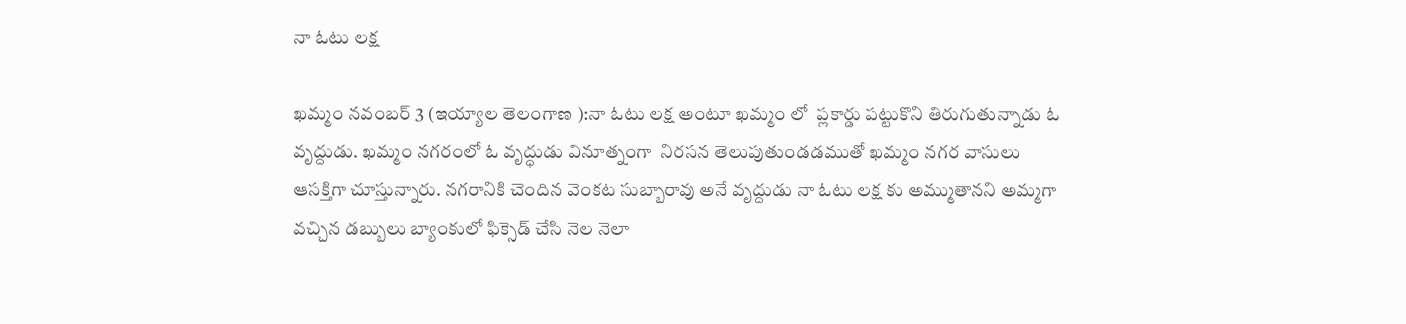నా ఓటు లక్ష

ఖమ్మం నవంబర్ 3 (ఇయ్యాల తెలంగాణ ):నా ఓటు లక్ష అంటూ ఖమ్మం లో  ప్లకార్డు పట్టుకొని తిరుగుతున్నాడు ఓ వృద్దుడు. ఖమ్మం నగరంలో ఓ వృద్ధుడు వినూత్నంగా  నిరసన తెలుపుతుండడముతో ఖమ్మం నగర వాసులు  ఆసక్తిగా చూస్తున్నారు. నగరానికి చెందిన వెంకట సుబ్బారావు అనే వృద్దుడు నా ఓటు లక్ష కు అమ్ముతానని అమ్మగా వచ్చిన డబ్బులు బ్యాంకులో ఫిక్సెడ్‌ చేసి నెల నెలా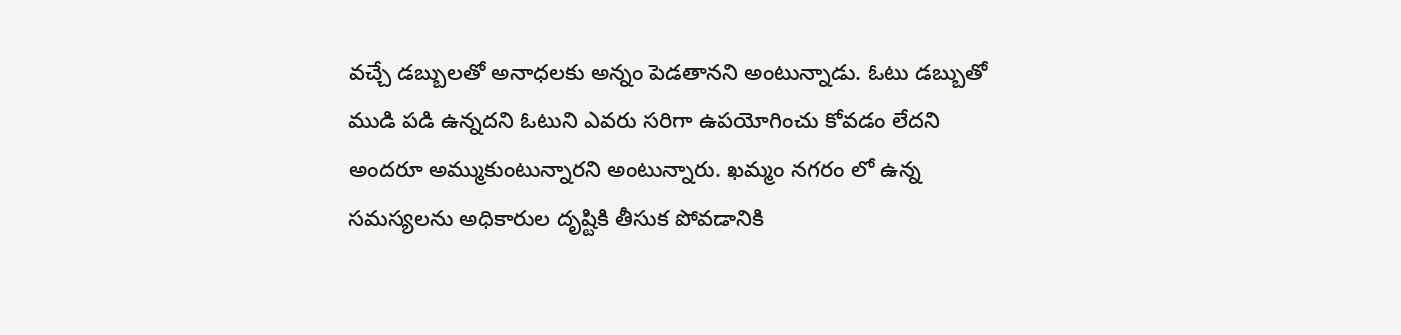వచ్చే డబ్బులతో అనాధలకు అన్నం పెడతానని అంటున్నాడు. ఓటు డబ్బుతో ముడి పడి ఉన్నదని ఓటుని ఎవరు సరిగా ఉపయోగించు కోవడం లేదని అందరూ అమ్ముకుంటున్నారని అంటున్నారు. ఖమ్మం నగరం లో ఉన్న  సమస్యలను అధికారుల దృష్టికి తీసుక పోవడానికి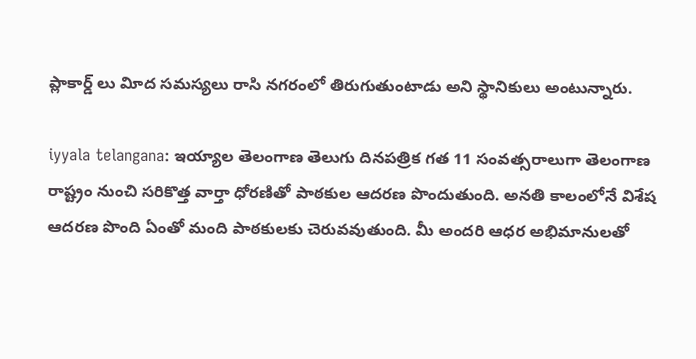ప్లాకార్డ్‌ లు విూద సమస్యలు రాసి నగరంలో తిరుగుతుంటాడు అని స్థానికులు అంటున్నారు.

iyyala telangana: ఇయ్యాల తెలంగాణ తెలుగు దినపత్రిక గత 11 సంవత్సరాలుగా తెలంగాణ రాష్ట్రం నుంచి సరికొత్త వార్తా ధోరణితో పాఠకుల ఆదరణ పొందుతుంది. అనతి కాలంలోనే విశేష ఆదరణ పొంది ఏంతో మంది పాఠకులకు చెరువవుతుంది. మీ అందరి ఆధర అభిమానులతో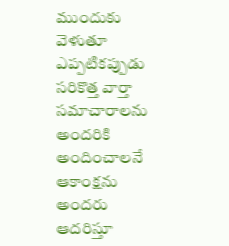ముందుకు వెళుతూ ఎప్పటికప్పుడు సరికొత్త వార్తా సమాచారాలను అందరికి అందించాలనే ఆకాంక్షను అందరు ఆదరిస్తూ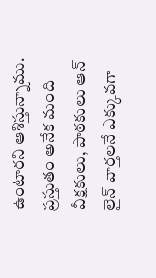ఉంటారని ఆశిస్తున్నాము. ప్రస్తుతం అనేక మంది వీక్షకులు, పాఠకులు ఆన్ లైన్ వార్తలనే ఎక్కువగా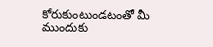కోరుకుంటుండటంతో మీ ముందుకు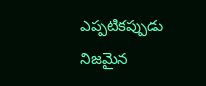ఎప్పటికప్పుడు నిజమైన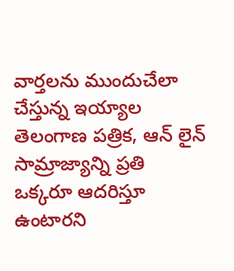వార్తలను ముందుచేలా చేస్తున్న ఇయ్యాల తెలంగాణ పత్రిక, ఆన్ లైన్ సామ్రాజ్యాన్ని ప్రతి ఒక్కరూ ఆదరిస్తూ ఉంటారని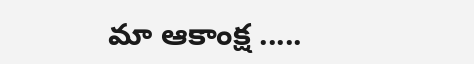మా ఆకాంక్ష .....